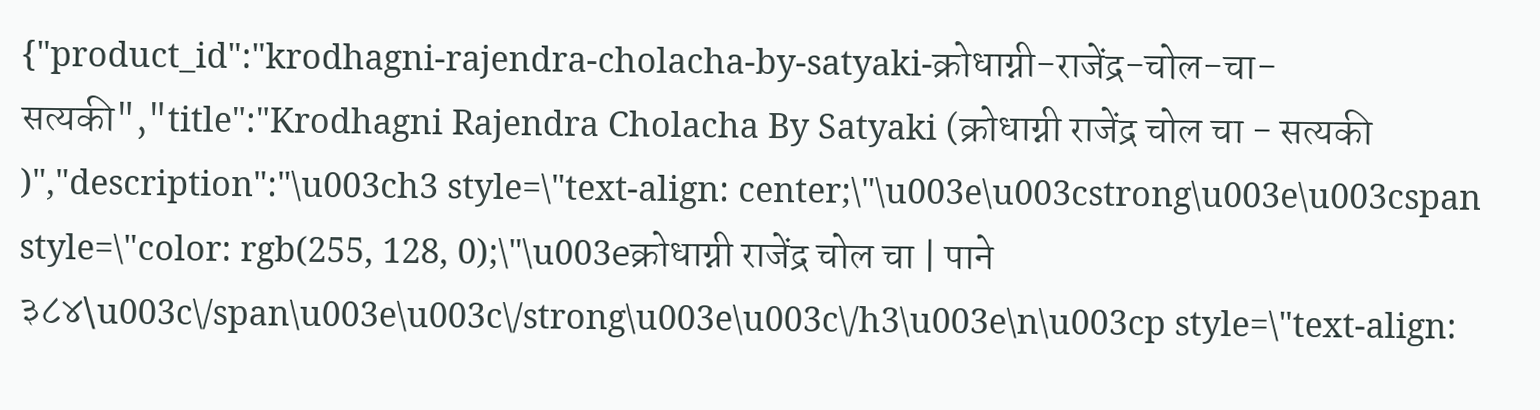{"product_id":"krodhagni-rajendra-cholacha-by-satyaki-क्रोधाग्नी-राजेंद्र-चोल-चा-सत्यकी","title":"Krodhagni Rajendra Cholacha By Satyaki (क्रोधाग्नी राजेंद्र चोल चा - सत्यकी )","description":"\u003ch3 style=\"text-align: center;\"\u003e\u003cstrong\u003e\u003cspan style=\"color: rgb(255, 128, 0);\"\u003eक्रोधाग्नी राजेंद्र चोल चा | पाने ३८४\u003c\/span\u003e\u003c\/strong\u003e\u003c\/h3\u003e\n\u003cp style=\"text-align: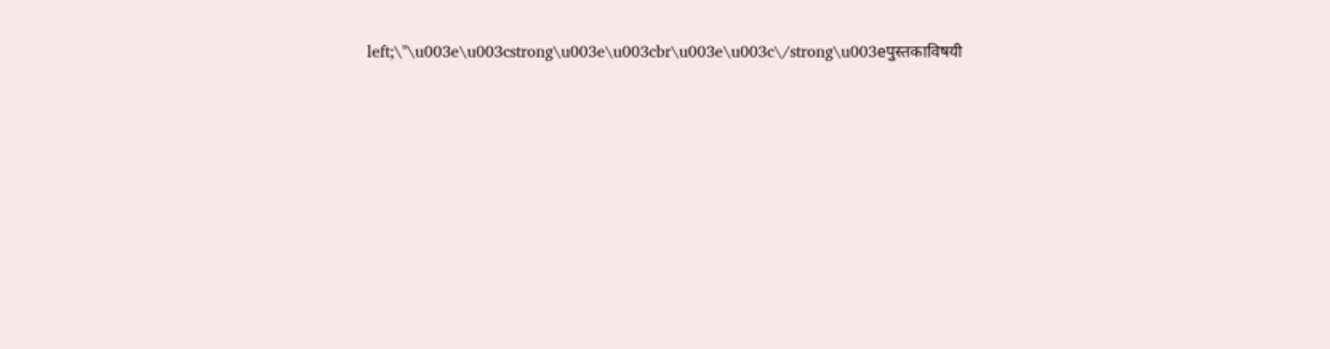left;\"\u003e\u003cstrong\u003e\u003cbr\u003e\u003c\/strong\u003eपुस्तकाविषयी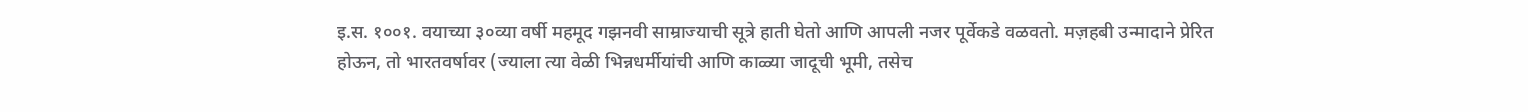इ.स. १००१. वयाच्या ३०व्या वर्षी महमूद गझनवी साम्राज्याची सूत्रे हाती घेतो आणि आपली नजर पूर्वेकडे वळवतो. मज़हबी उन्मादाने प्रेरित होऊन, तो भारतवर्षावर (ज्याला त्या वेळी भिन्नधर्मीयांची आणि काळ्या जादूची भूमी, तसेच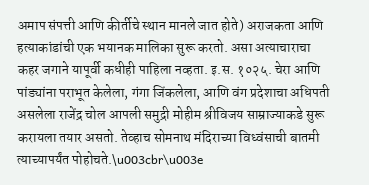अमाप संपत्ती आणि कीर्तीचे स्थान मानले जात होते) अराजकता आणि हत्याकांडांची एक भयानक मालिका सुरू करतो. असा अत्याचाराचा कहर जगाने यापूर्वी कधीही पाहिला नव्हता. इ.स. १०२५. चेरा आणि पांड्यांना पराभूत केलेला, गंगा जिंकलेला, आणि वंग प्रदेशाचा अधिपती असलेला राजेंद्र चोल आपली समुद्री मोहीम श्रीविजय साम्राज्याकडे सुरू करायला तयार असतो. तेव्हाच सोमनाथ मंदिराच्या विध्वंसाची बातमी त्याच्यापर्यंत पोहोचते.\u003cbr\u003e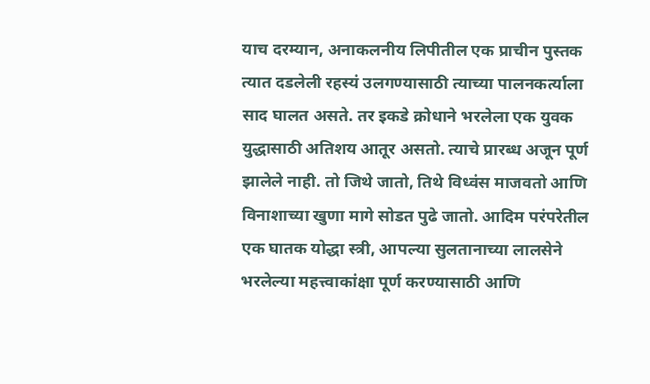याच दरम्यान, अनाकलनीय लिपीतील एक प्राचीन पुस्तक त्यात दडलेली रहस्यं उलगण्यासाठी त्याच्या पालनकर्त्याला साद घालत असते. तर इकडे क्रोधाने भरलेला एक युवक युद्धासाठी अतिशय आतूर असतो. त्याचे प्रारब्ध अजून पूर्ण झालेले नाही. तो जिथे जातो, तिथे विध्वंस माजवतो आणि विनाशाच्या खुणा मागे सोडत पुढे जातो. आदिम परंपरेतील एक घातक योद्धा स्त्री, आपल्या सुलतानाच्या लालसेने भरलेल्या महत्त्वाकांक्षा पूर्ण करण्यासाठी आणि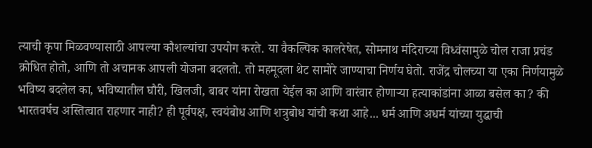त्याची कृपा मिळवण्यासाठी आपल्या कौशल्यांचा उपयोग करते. या वैकल्पिक कालरेषेत, सोमनाथ मंदिराच्या विध्वंसामुळे चोल राजा प्रचंड क्रोधित होतो, आणि तो अचानक आपली योजना बदलतो. तो महमूदला थेट सामोरे जाण्याचा निर्णय घेतो. राजेंद्र चोलच्या या एका निर्णयामुळे भविष्य बदलेल का, भविष्यातील घौरी, खिलजी, बाबर यांना रोखता येईल का आणि वारंवार होणाऱ्या हत्याकांडांना आळा बसेल का? की भारतवर्षच अस्तित्वात राहणार नाही? ही पूर्वपक्ष, स्वयंबोध आणि शत्रुबोध यांची कथा आहे... धर्म आणि अधर्म यांच्या युद्धाची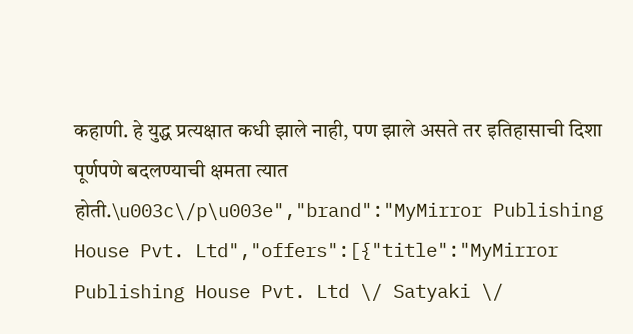कहाणी. हे युद्ध प्रत्यक्षात कधी झाले नाही, पण झाले असते तर इतिहासाची दिशा पूर्णपणे बदलण्याची क्षमता त्यात होती.\u003c\/p\u003e","brand":"MyMirror Publishing House Pvt. Ltd","offers":[{"title":"MyMirror Publishing House Pvt. Ltd \/ Satyaki \/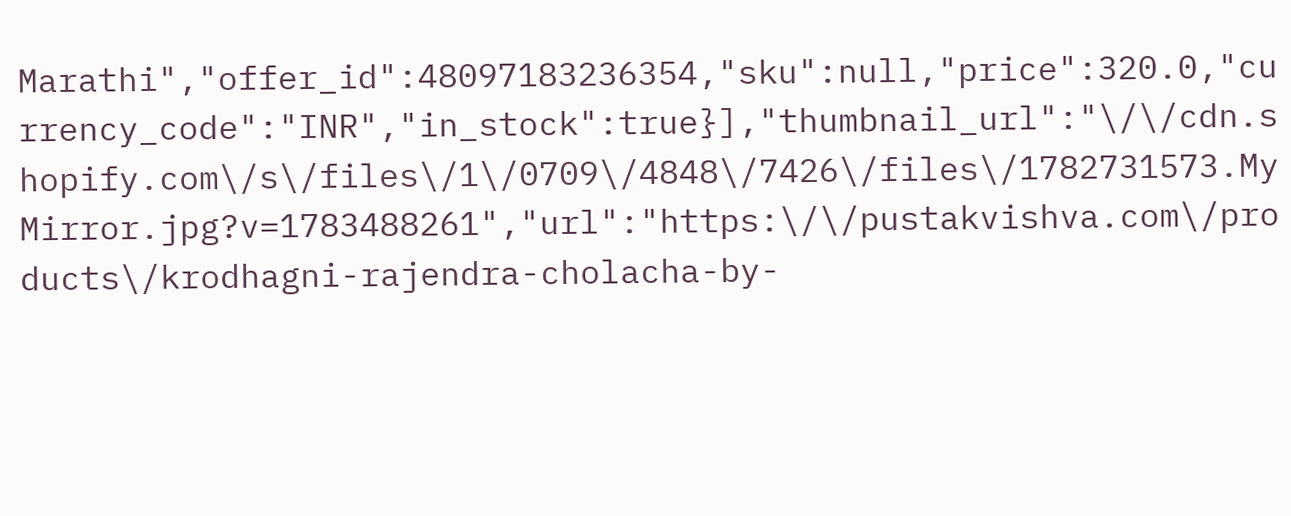Marathi","offer_id":48097183236354,"sku":null,"price":320.0,"currency_code":"INR","in_stock":true}],"thumbnail_url":"\/\/cdn.shopify.com\/s\/files\/1\/0709\/4848\/7426\/files\/1782731573.MyMirror.jpg?v=1783488261","url":"https:\/\/pustakvishva.com\/products\/krodhagni-rajendra-cholacha-by-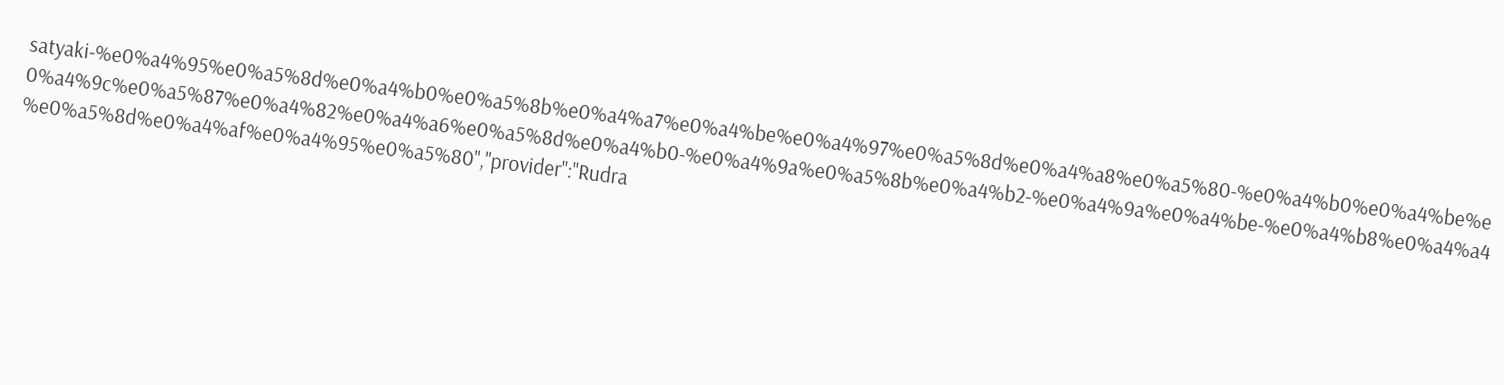satyaki-%e0%a4%95%e0%a5%8d%e0%a4%b0%e0%a5%8b%e0%a4%a7%e0%a4%be%e0%a4%97%e0%a5%8d%e0%a4%a8%e0%a5%80-%e0%a4%b0%e0%a4%be%e0%a4%9c%e0%a5%87%e0%a4%82%e0%a4%a6%e0%a5%8d%e0%a4%b0-%e0%a4%9a%e0%a5%8b%e0%a4%b2-%e0%a4%9a%e0%a4%be-%e0%a4%b8%e0%a4%a4%e0%a5%8d%e0%a4%af%e0%a4%95%e0%a5%80","provider":"Rudra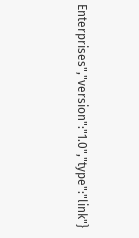Enterprises","version":"1.0","type":"link"}